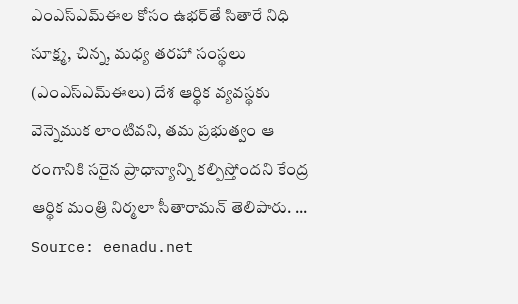ఎంఎస్‌ఎమ్‌ఈల కోసం ఉభర్‌తే సితారే నిధి
సూక్ష్మ, చిన్న, మధ్య తరహా సంస్థలు (ఎంఎస్ఎమ్ఈలు) దేశ ఆర్థిక వ్యవస్థకు వెన్నెముక లాంటివని, తమ ప్రభుత్వం ఆ రంగానికి సరైన ప్రాధాన్యాన్ని కల్పిస్తోందని కేంద్ర ఆర్థిక మంత్రి నిర్మలా సీతారామన్ తెలిపారు. ...
Source: eenadu.net